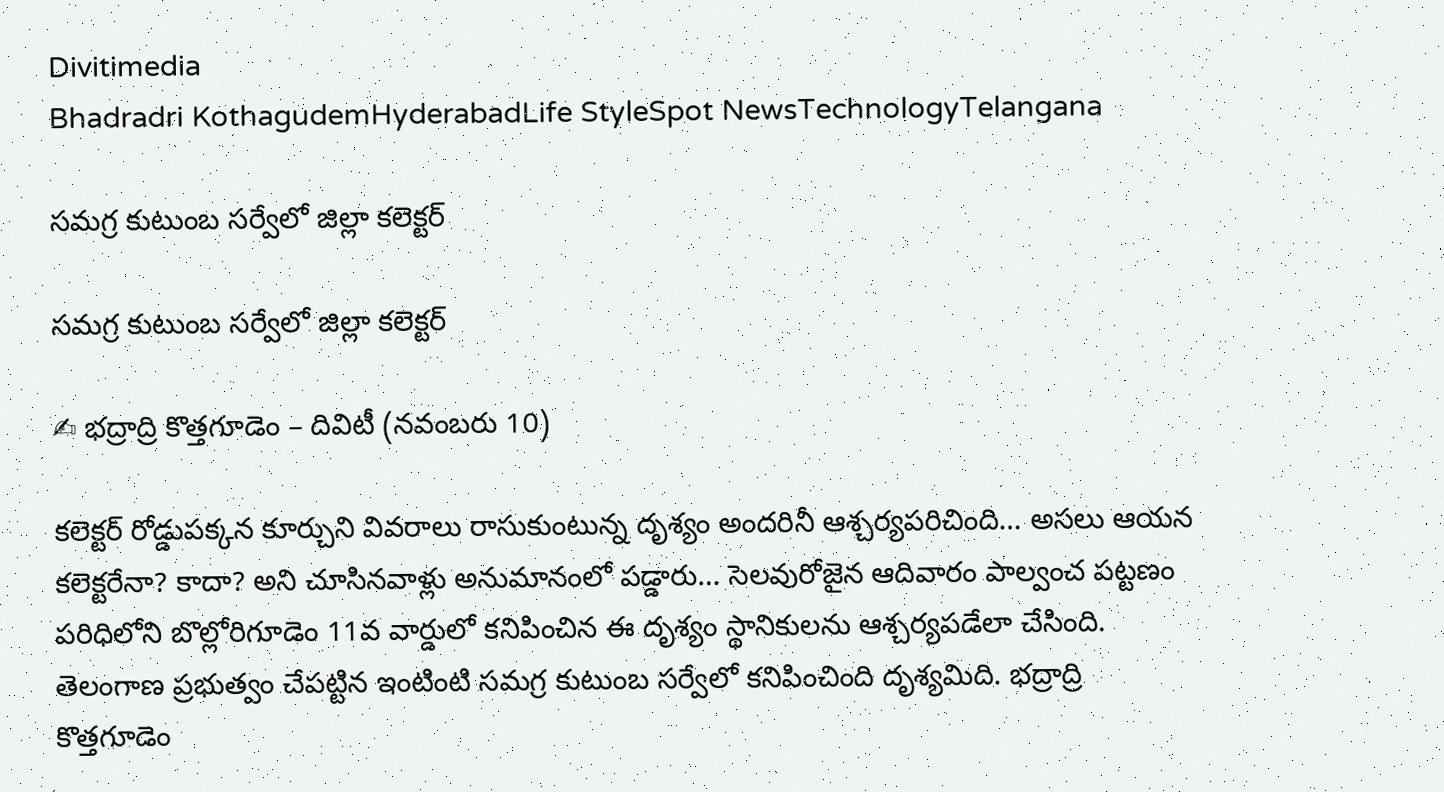Divitimedia
Bhadradri KothagudemHyderabadLife StyleSpot NewsTechnologyTelangana

సమగ్ర కుటుంబ సర్వేలో జిల్లా కలెక్టర్

సమగ్ర కుటుంబ సర్వేలో జిల్లా కలెక్టర్

✍ భద్రాద్రి కొత్తగూడెం – దివిటీ (నవంబరు 10)

కలెక్టర్ రోడ్డుపక్కన కూర్చుని వివరాలు రాసుకుంటున్న దృశ్యం అందరినీ ఆశ్చర్యపరిచింది… అసలు ఆయన కలెక్టరేనా? కాదా? అని చూసినవాళ్లు అనుమానంలో పడ్డారు… సెలవురోజైన ఆదివారం పాల్వంచ పట్టణం పరిధిలోని బొల్లోరిగూడెం 11వ వార్డులో కనిపించిన ఈ దృశ్యం స్థానికులను ఆశ్చర్యపడేలా చేసింది. తెలంగాణ ప్రభుత్వం చేపట్టిన ఇంటింటి సమగ్ర కుటుంబ సర్వేలో కనిపించింది దృశ్యమిది. భద్రాద్రి కొత్తగూడెం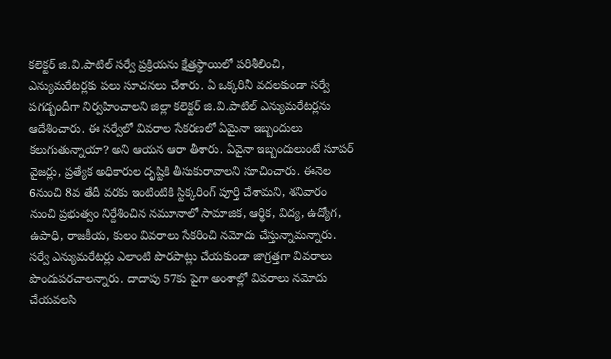కలెక్టర్ జి.వి.పాటిల్ సర్వే ప్రక్రియను క్షేత్రస్థాయిలో పరిశీలించి, ఎన్యుమరేటర్లకు పలు సూచనలు చేశారు. ఏ ఒక్కరినీ వదలకుండా సర్వే పగడ్బందీగా నిర్వహించాలని జిల్లా కలెక్టర్ జి.వి.పాటిల్ ఎన్యుమరేటర్లను ఆదేశించారు. ఈ సర్వేలో వివరాల సేకరణలో ఏమైనా ఇబ్బందులు కలుగుతున్నాయా? అని ఆయన ఆరా తీశారు. ఏవైనా ఇబ్బందులుంటే సూపర్ వైజర్లు, ప్రత్యేక అధికారుల దృష్టికి తీసుకురావాలని సూచించారు. ఈనెల 6నుంచి 8వ తేదీ వరకు ఇంటింటికి స్టిక్కరింగ్ పూర్తి చేశామని, శనివారం నుంచి ప్రభుత్వం నిర్దేశించిన నమూనాలో సామాజిక, ఆర్థిక, విద్య, ఉద్యోగ, ఉపాధి, రాజకీయ, కులం వివరాలు సేకరించి నమోదు చేస్తున్నామన్నారు. సర్వే ఎన్యుమరేటర్లు ఎలాంటి పొరపాట్లు చేయకుండా జాగ్రత్తగా వివరాలు పొందుపరచాలన్నారు. దాదాపు 57కు పైగా అంశాల్లో వివరాలు నమోదు చేయవలసి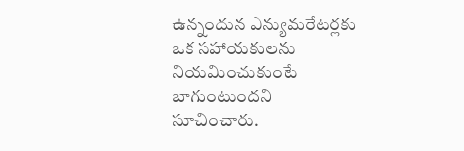ఉన్నందున ఎన్యుమరేటర్లకు ఒక సహాయకులను నియమించుకుంటే బాగుంటుందని సూచించారు.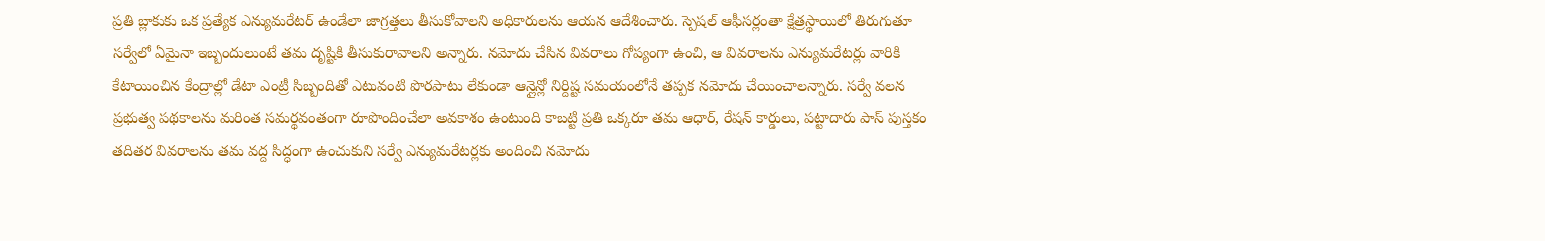ప్రతి బ్లాకుకు ఒక ప్రత్యేక ఎన్యుమరేటర్ ఉండేలా జాగ్రత్తలు తీసుకోవాలని అధికారులను ఆయన ఆదేశించారు. స్పెషల్ ఆఫీసర్లంతా క్షేత్రస్థాయిలో తిరుగుతూ సర్వేలో ఏమైనా ఇబ్బందులుంటే తమ దృష్టికి తీసుకురావాలని అన్నారు. నమోదు చేసిన వివరాలు గోప్యంగా ఉంచి, ఆ వివరాలను ఎన్యుమరేటర్లు వారికి కేటాయించిన కేంద్రాల్లో డేటా ఎంట్రీ సిబ్బందితో ఎటువంటి పొరపాటు లేకుండా ఆన్లైన్లో నిర్దిష్ట సమయంలోనే తప్పక నమోదు చేయించాలన్నారు. సర్వే వలన ప్రభుత్వ పథకాలను మరింత సమర్థవంతంగా రూపొందించేలా అవకాశం ఉంటుంది కాబట్టి ప్రతి ఒక్కరూ తమ ఆధార్, రేషన్ కార్డులు, పట్టాదారు పాస్ పుస్తకం తదితర వివరాలను తమ వద్ద సిద్ధంగా ఉంచుకుని సర్వే ఎన్యుమరేటర్లకు అందించి నమోదు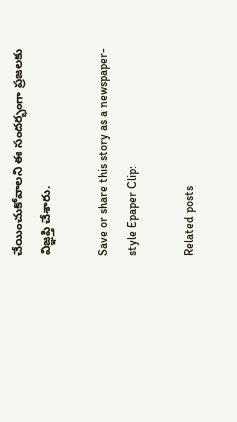చేయించుకోవాలని ఈ సందర్భంగా ప్రజలకు విజ్ఞప్తి చేశారు.

Save or share this story as a newspaper-style Epaper Clip:

Related posts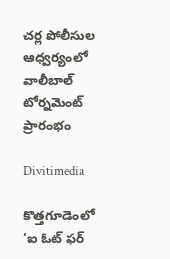చర్ల పోలీసుల ఆధ్వర్యంలో వాలీబాల్ టోర్నమెంట్ ప్రారంభం

Divitimedia

కొత్తగూడెంలో ‘ఐ ఓట్ ఫర్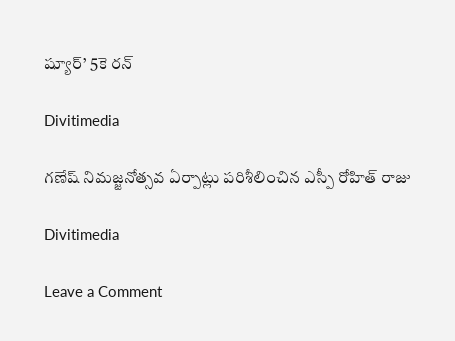ష్యూర్’ 5కె రన్

Divitimedia

గణేష్ నిమజ్జనోత్సవ ఏర్పాట్లు పరిశీలించిన ఎస్పీ రోహిత్ రాజు

Divitimedia

Leave a Comment